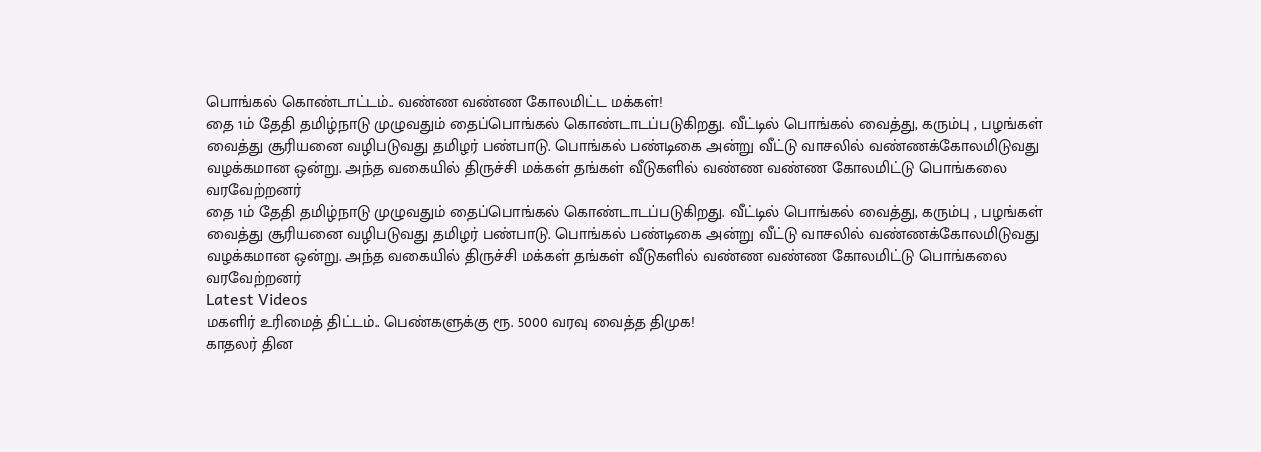பொங்கல் கொண்டாட்டம்.. வண்ண வண்ண கோலமிட்ட மக்கள்!
தை 1ம் தேதி தமிழ்நாடு முழுவதும் தைப்பொங்கல் கொண்டாடப்படுகிறது. வீட்டில் பொங்கல் வைத்து, கரும்பு , பழங்கள் வைத்து சூரியனை வழிபடுவது தமிழர் பண்பாடு. பொங்கல் பண்டிகை அன்று வீட்டு வாசலில் வண்ணக்கோலமிடுவது வழக்கமான ஒன்று. அந்த வகையில் திருச்சி மக்கள் தங்கள் வீடுகளில் வண்ண வண்ண கோலமிட்டு பொங்கலை வரவேற்றனர்
தை 1ம் தேதி தமிழ்நாடு முழுவதும் தைப்பொங்கல் கொண்டாடப்படுகிறது. வீட்டில் பொங்கல் வைத்து, கரும்பு , பழங்கள் வைத்து சூரியனை வழிபடுவது தமிழர் பண்பாடு. பொங்கல் பண்டிகை அன்று வீட்டு வாசலில் வண்ணக்கோலமிடுவது வழக்கமான ஒன்று. அந்த வகையில் திருச்சி மக்கள் தங்கள் வீடுகளில் வண்ண வண்ண கோலமிட்டு பொங்கலை வரவேற்றனர்
Latest Videos
மகளிர் உரிமைத் திட்டம்.. பெண்களுக்கு ரூ. 5000 வரவு வைத்த திமுக!
காதலர் தின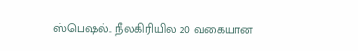ஸ்பெஷல்.. நீலகிரியில 20 வகையான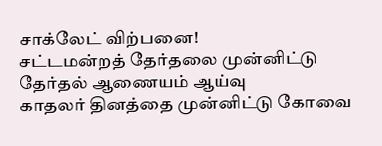சாக்லேட் விற்பனை!
சட்டமன்றத் தேர்தலை முன்னிட்டு தேர்தல் ஆணையம் ஆய்வு
காதலர் தினத்தை முன்னிட்டு கோவை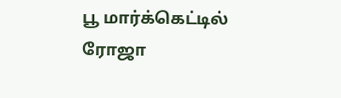பூ மார்க்கெட்டில் ரோஜா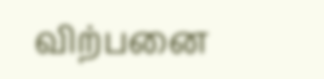விற்பனை